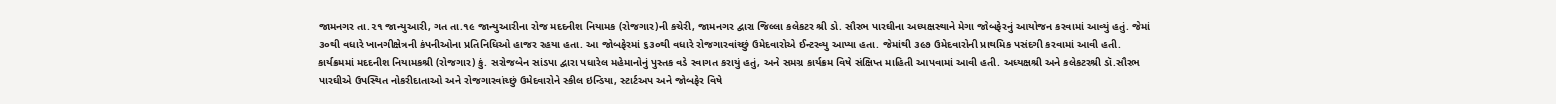જામનગર તા.૨૧ જાન્યુઆરી, ગત તા.૧૯ જાન્યુઆરીના રોજ મદદનીશ નિયામક (રોજગાર)ની કચેરી, જામનગર દ્વારા જિલ્લા કલેકટર શ્રી ડો. સૌરભ પારઘીના અધ્યક્ષસ્થાને મેગા જોબફેરનું આયોજન કરવામાં આવ્યું હતું. જેમાં ૩૦થી વધારે ખાનગીક્ષેત્રની કંપનીઓના પ્રતિનિધિઓ હાજર રહયા હતા. આ જોબફેરમાં ૬૩૦થી વધારે રોજગારવાંચ્છું ઉમેદવારોએ ઈન્ટરવ્યુ આપ્યા હતા. જેમાંથી ૩૯૭ ઉમેદવારોની પ્રાથમિક પસંદગી કરવામાં આવી હતી.
કાર્યક્રમમાં મદદનીશ નિયામકશ્રી (રોજગાર) કું. સરોજબેન સાંડપા દ્વારા પધારેલ મહેમાનોનું પુસ્તક વડે સ્વાગત કરાયું હતું, અને સમગ્ર કાર્યક્રમ વિષે સંક્ષિપ્ત માહિતી આપવામાં આવી હતી. અધ્યક્ષશ્રી અને કલેકટરશ્રી ડૉ.સૌરભ પારઘીએ ઉપસ્થિત નોકરીદાતાઓ અને રોજગારવાંચ્છું ઉમેદવારોને સ્કીલ ઇન્ડિયા, સ્ટાર્ટઅપ અને જોબફેર વિષે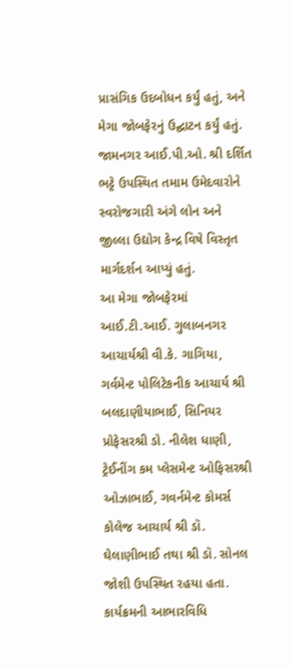પ્રાસંગિક ઉદબોધન કર્યું હતું, અને મેગા જોબફેરનું ઉદ્ઘાટન કર્યું હતું. જામનગર આઈ.પી.ઓ. શ્રી દર્શિત ભટ્ટે ઉપસ્થિત તમામ ઉમેદવારોને સ્વરોજગારી અંગે લોન અને જીલ્લા ઉદ્યોગ કેન્દ્ર વિષે વિસ્તૃત માર્ગદર્શન આપ્યું હતું.
આ મેગા જોબફેરમાં આઈ.ટી.આઈ. ગુલાબનગર આચાર્યશ્રી વી.કે. ગાગિયા, ગર્વમેન્ટ પોલિટેકનીક આચાર્ય શ્રી બલદાણીયાભાઈ, સિનિયર પ્રોફેસરશ્રી ડો. નીલેશ ધાણી, ટ્રેઈનીંગ કમ પ્લેસમેન્ટ ઓફિસરશ્રી ઓઝાભાઈ, ગવર્નમેન્ટ કોમર્સ કોલેજ આચાર્ય શ્રી ડૉ. ઘેલાણીભાઈ તથા શ્રી ડૉ. સોનલ જોશી ઉપસ્થિત રહયા હતા. કાર્યક્રમની આભારવિધિ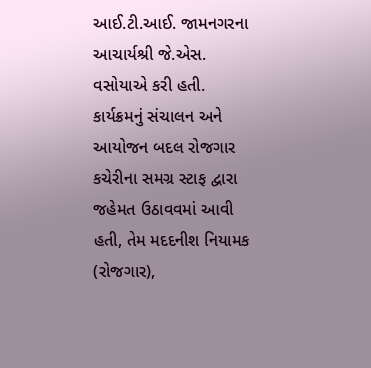આઈ.ટી.આઈ. જામનગરના આચાર્યશ્રી જે.એસ. વસોયાએ કરી હતી. કાર્યક્રમનું સંચાલન અને આયોજન બદલ રોજગાર કચેરીના સમગ્ર સ્ટાફ દ્વારા જહેમત ઉઠાવવમાં આવી હતી, તેમ મદદનીશ નિયામક (રોજગાર),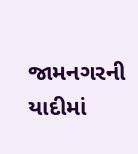જામનગરની યાદીમાં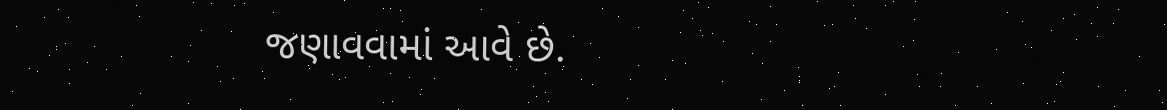જણાવવામાં આવે છે.